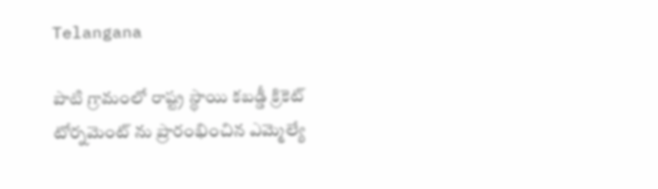Telangana

పాటి గ్రామంలో రాష్ట్ర స్థాయి కబడ్డీ క్రికెట్ టోర్నమెంట్ ను ప్రారంభించిన ఎమ్మెల్యే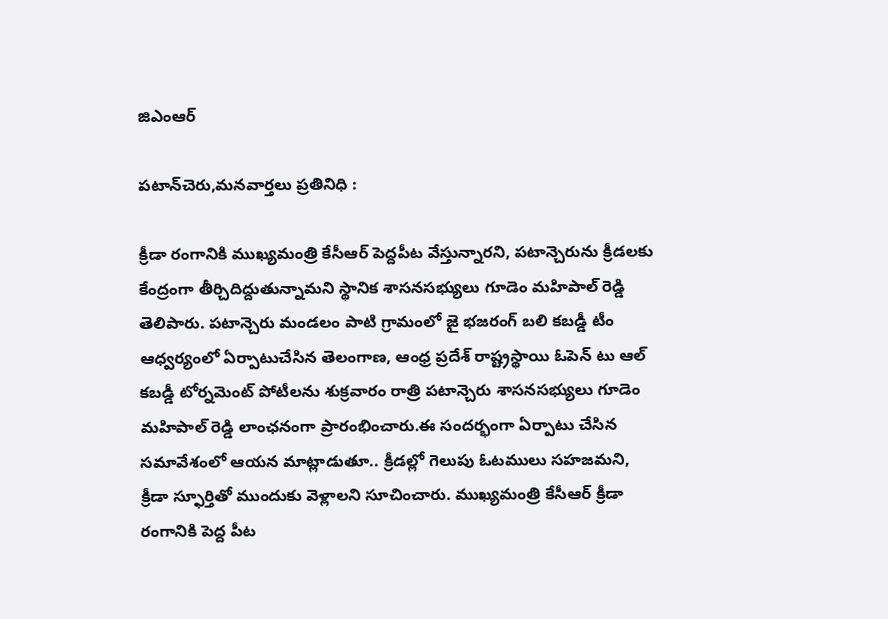జిఎంఆర్

పటాన్‌చెరు,మనవార్తలు ప్రతినిధి :

క్రీడా రంగానికి ముఖ్యమంత్రి కేసీఆర్ పెద్దపీట వేస్తున్నారని, పటాన్చెరును క్రీడలకు కేంద్రంగా తీర్చిదిద్దుతున్నామని స్థానిక శాసనసభ్యులు గూడెం మహిపాల్ రెడ్డి తెలిపారు. పటాన్చెరు మండలం పాటి గ్రామంలో జై భజరంగ్ బలి కబడ్డీ టీం ఆధ్వర్యంలో ఏర్పాటుచేసిన తెలంగాణ, ఆంధ్ర ప్రదేశ్ రాష్ట్రస్థాయి ఓపెన్ టు ఆల్ కబడ్డీ టోర్నమెంట్ పోటీలను శుక్రవారం రాత్రి పటాన్చెరు శాసనసభ్యులు గూడెం మహిపాల్ రెడ్డి లాంఛనంగా ప్రారంభించారు.ఈ సందర్భంగా ఏర్పాటు చేసిన సమావేశంలో ఆయన మాట్లాడుతూ.. క్రీడల్లో గెలుపు ఓటములు సహజమని, క్రీడా స్ఫూర్తితో ముందుకు వెళ్లాలని సూచించారు. ముఖ్యమంత్రి కేసీఆర్ క్రీడా రంగానికి పెద్ద పీట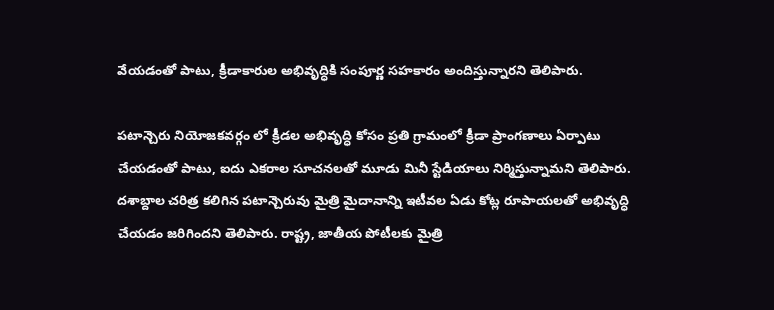వేయడంతో పాటు, క్రీడాకారుల అభివృద్ధికి సంపూర్ణ సహకారం అందిస్తున్నారని తెలిపారు.

పటాన్చెరు నియోజకవర్గం లో క్రీడల అభివృద్ధి కోసం ప్రతి గ్రామంలో క్రీడా ప్రాంగణాలు ఏర్పాటు చేయడంతో పాటు, ఐదు ఎకరాల సూచనలతో మూడు మినీ స్టేడియాలు నిర్మిస్తున్నామని తెలిపారు. దశాబ్దాల చరిత్ర కలిగిన పటాన్చెరువు మైత్రి మైదానాన్ని ఇటీవల ఏడు కోట్ల రూపాయలతో అభివృద్ధి చేయడం జరిగిందని తెలిపారు. రాష్ట్ర, జాతీయ పోటీలకు మైత్రి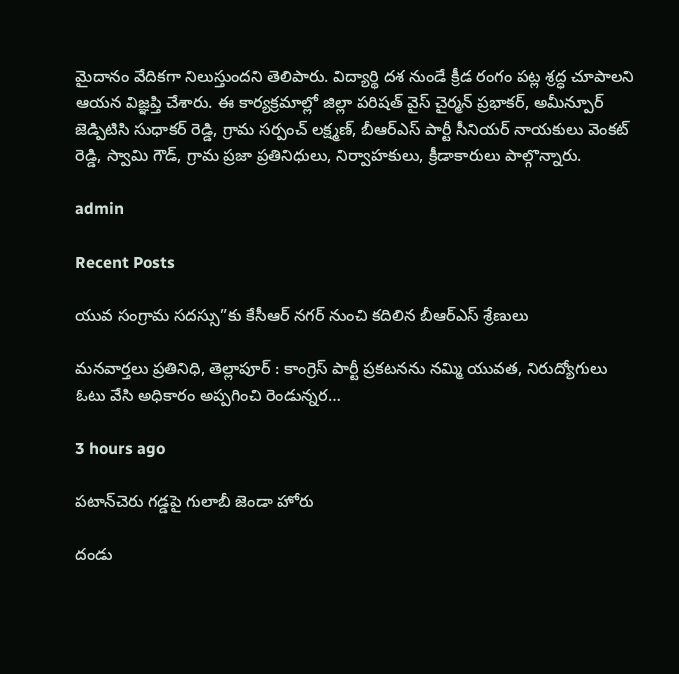మైదానం వేదికగా నిలుస్తుందని తెలిపారు. విద్యార్థి దశ నుండే క్రీడ రంగం పట్ల శ్రద్ధ చూపాలని ఆయన విజ్ఞప్తి చేశారు. ఈ కార్యక్రమాల్లో జిల్లా పరిషత్ వైస్ చైర్మన్ ప్రభాకర్, అమీన్పూర్ జెడ్పిటిసి సుధాకర్ రెడ్డి, గ్రామ సర్పంచ్ లక్ష్మణ్, బీఆర్ఎస్ పార్టీ సీనియర్ నాయకులు వెంకట్ రెడ్డి, స్వామి గౌడ్, గ్రామ ప్రజా ప్రతినిధులు, నిర్వాహకులు, క్రీడాకారులు పాల్గొన్నారు.

admin

Recent Posts

యువ సంగ్రామ సదస్సు”కు కేసీఆర్ నగర్ నుంచి కదిలిన బీఆర్ఎస్ శ్రేణులు

మనవార్తలు ప్రతినిధి, తెల్లాపూర్ : కాంగ్రెస్ పార్టీ ప్రకటనను నమ్మి యువత, నిరుద్యోగులు ఓటు వేసి అధికారం అప్పగించి రెండున్నర…

3 hours ago

పటాన్‌చెరు గడ్డపై గులాబీ జెండా హోరు

దండు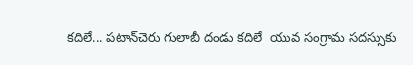కదిలే... పటాన్‌చెరు గులాబీ దండు కదిలే  యువ సంగ్రామ సదస్సుకు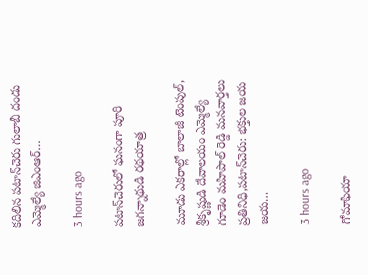కదిలిన పటాన్‌చెరు గులాబీ దండు  ఎమ్మెల్యే జిఎంఆర్…

3 hours ago

పటాన్‌చెరులో ఘనంగా పూరి జగన్నాథుడి రథయాత్ర

మూడు ఎకరాల్లో బాలాజీ టెంపుల్, శ్రీకృష్ణుడి దేవాలయం ఎమ్మెల్యే గూడెం మహిపాల్ రెడ్డి మనవార్తలు ప్రతినిధి,పటాన్‌చెరు: భక్తుల జయ జయ…

3 hours ago

గోమాఫియా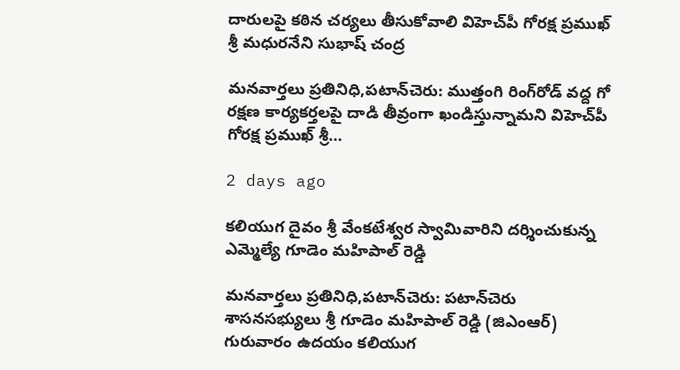దారులపై కఠిన చర్యలు తీసుకోవాలి విహెచ్‌పీ గోరక్ష ప్రముఖ్ శ్రీ మధురనేని సుభాష్ చంద్ర

మనవార్తలు ప్రతినిధి,పటాన్‌చెరు: ముత్తంగి రింగ్‌రోడ్ వద్ద గో రక్షణ కార్యకర్తలపై దాడి తీవ్రంగా ఖండిస్తున్నామని విహెచ్‌పీ గోరక్ష ప్రముఖ్ శ్రీ…

2 days ago

కలియుగ దైవం శ్రీ వేంకటేశ్వర స్వామివారిని దర్శించుకున్న ఎమ్మెల్యే గూడెం మహిపాల్ రెడ్డి

మనవార్తలు ప్రతినిధి,పటాన్‌చెరు: పటాన్‌చెరు శాసనసభ్యులు శ్రీ గూడెం మహిపాల్ రెడ్డి (జిఎంఆర్) గురువారం ఉదయం కలియుగ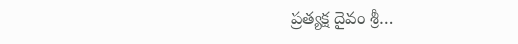ప్రత్యక్ష దైవం శ్రీ…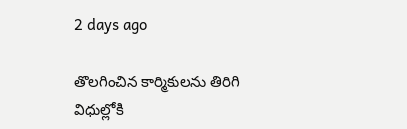2 days ago

తొలగించిన కార్మికులను తిరిగి విధుల్లోకి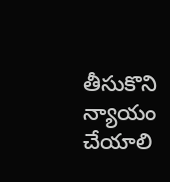తీసుకొని న్యాయం చేయాలి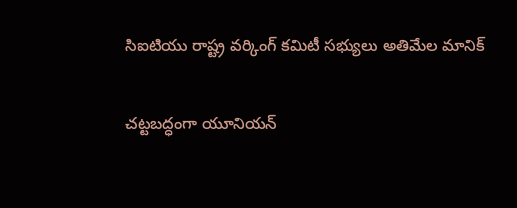సిఐటియు రాష్ట్ర వర్కింగ్ కమిటీ సభ్యులు అతిమేల మానిక్

చట్టబద్ధంగా యూనియన్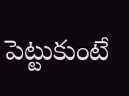పెట్టుకుంటే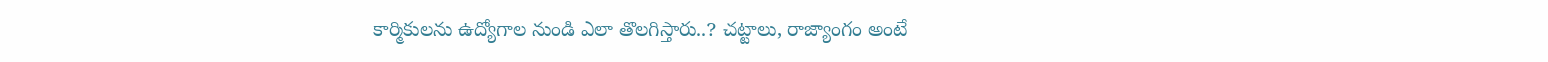కార్మికులను ఉద్యోగాల నుండి ఎలా తొలగిస్తారు..? చట్టాలు, రాజ్యాంగం అంటే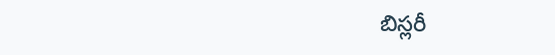బిస్లరీ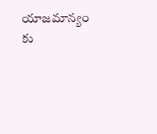యాజమాన్యం కు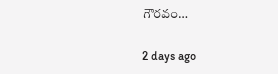గౌరవం…

2 days ago